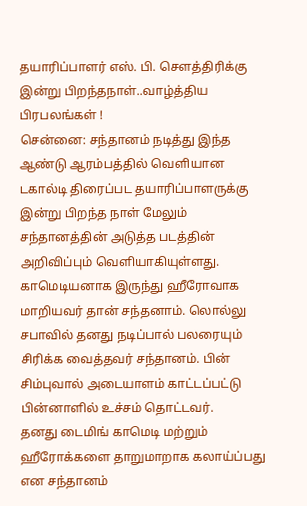தயாரிப்பாளர் எஸ். பி. செளத்திரிக்கு இன்று பிறந்தநாள்..வாழ்த்திய பிரபலங்கள் !
சென்னை: சந்தானம் நடித்து இந்த ஆண்டு ஆரம்பத்தில் வெளியான டகால்டி திரைப்பட தயாரிப்பாளருக்கு இன்று பிறந்த நாள் மேலும் சந்தானத்தின் அடுத்த படத்தின் அறிவிப்பும் வெளியாகியுள்ளது.
காமெடியனாக இருந்து ஹீரோவாக மாறியவர் தான் சந்தனாம். லொல்லு சபாவில் தனது நடிப்பால் பலரையும் சிரிக்க வைத்தவர் சந்தானம். பின் சிம்புவால் அடையாளம் காட்டப்பட்டு பின்னாளில் உச்சம் தொட்டவர்.
தனது டைமிங் காமெடி மற்றும் ஹீரோக்களை தாறுமாறாக கலாய்ப்பது என சந்தானம்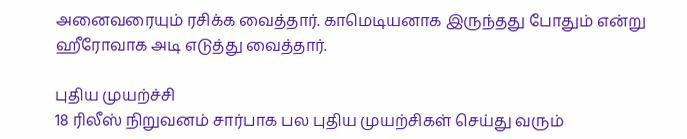அனைவரையும் ரசிக்க வைத்தார். காமெடியனாக இருந்தது போதும் என்று ஹீரோவாக அடி எடுத்து வைத்தார்.

புதிய முயற்ச்சி
18 ரிலீஸ் நிறுவனம் சார்பாக பல புதிய முயற்சிகள் செய்து வரும்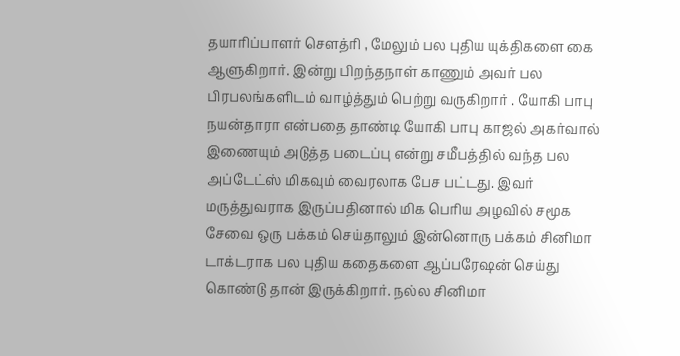தயாரிப்பாளர் சௌத்ரி , மேலும் பல புதிய யுக்திகளை கை ஆளுகிறார். இன்று பிறந்தநாள் காணும் அவர் பல பிரபலங்களிடம் வாழ்த்தும் பெற்று வருகிறார் . யோகி பாபு நயன்தாரா என்பதை தாண்டி யோகி பாபு காஜல் அகர்வால் இணையும் அடுத்த படைப்பு என்று சமீபத்தில் வந்த பல அப்டேட்ஸ் மிகவும் வைரலாக பேச பட்டது. இவர் மருத்துவராக இருப்பதினால் மிக பெரிய அழவில் சமூக சேவை ஒரு பக்கம் செய்தாலும் இன்னொரு பக்கம் சினிமா டாக்டராக பல புதிய கதைகளை ஆப்பரேஷன் செய்து கொண்டு தான் இருக்கிறார். நல்ல சினிமா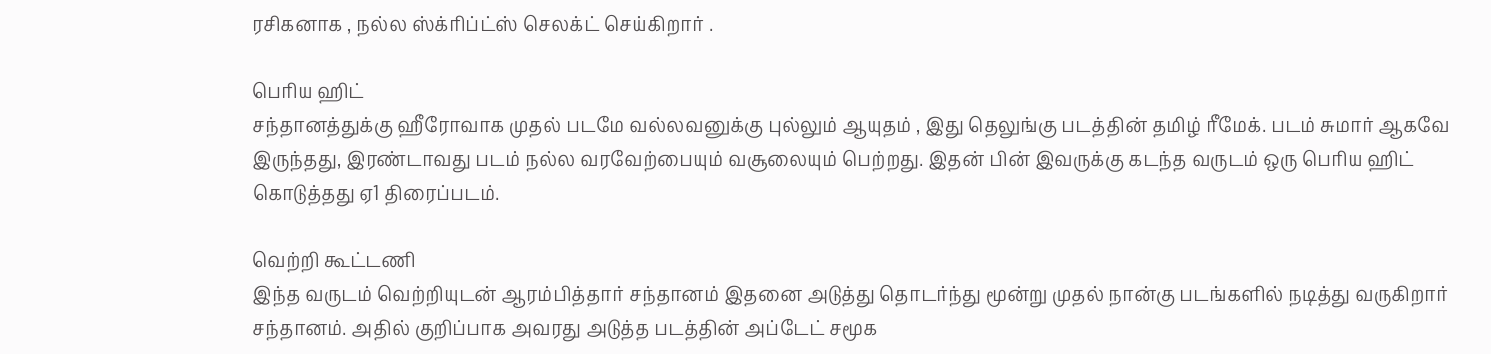ரசிகனாக , நல்ல ஸ்க்ரிப்ட்ஸ் செலக்ட் செய்கிறார் .

பெரிய ஹிட்
சந்தானத்துக்கு ஹீரோவாக முதல் படமே வல்லவனுக்கு புல்லும் ஆயுதம் , இது தெலுங்கு படத்தின் தமிழ் ரீமேக். படம் சுமார் ஆகவே இருந்தது, இரண்டாவது படம் நல்ல வரவேற்பையும் வசூலையும் பெற்றது. இதன் பின் இவருக்கு கடந்த வருடம் ஒரு பெரிய ஹிட் கொடுத்தது ஏ1 திரைப்படம்.

வெற்றி கூட்டணி
இந்த வருடம் வெற்றியுடன் ஆரம்பித்தார் சந்தானம் இதனை அடுத்து தொடர்ந்து மூன்று முதல் நான்கு படங்களில் நடித்து வருகிறார் சந்தானம். அதில் குறிப்பாக அவரது அடுத்த படத்தின் அப்டேட் சமூக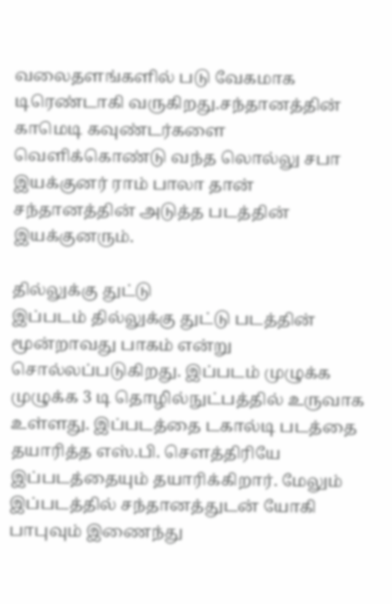வலைதளங்களில் படு வேகமாக டிரெண்டாகி வருகிறது.சந்தானத்தின் காமெடி கவுண்டர்களை வெளிக்கொண்டு வந்த லொல்லு சபா இயக்குனர் ராம் பாலா தான் சந்தானத்தின் அடுத்த படத்தின் இயக்குனரும்.

தில்லுக்கு துட்டு
இப்படம் தில்லுக்கு துட்டு படத்தின் மூன்றாவது பாகம் என்று சொல்லப்படுகிறது. இப்படம் முழுக்க முழுக்க 3 டி தொழில்நுட்பத்தில் உருவாக உள்ளது. இப்படத்தை டகால்டி படத்தை தயாரித்த எஸ்.பி. சௌத்திரியே இப்படத்தையும் தயாரிக்கிறார். மேலும் இப்படத்தில் சந்தானத்துடன் யோகி பாபுவும் இணைந்து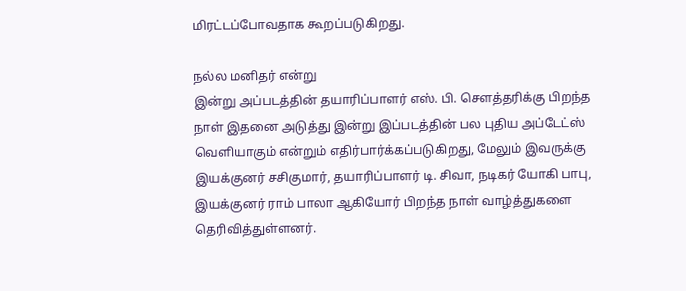மிரட்டப்போவதாக கூறப்படுகிறது.

நல்ல மனிதர் என்று
இன்று அப்படத்தின் தயாரிப்பாளர் எஸ். பி. செளத்தரிக்கு பிறந்த நாள் இதனை அடுத்து இன்று இப்படத்தின் பல புதிய அப்டேட்ஸ் வெளியாகும் என்றும் எதிர்பார்க்கப்படுகிறது, மேலும் இவருக்கு இயக்குனர் சசிகுமார், தயாரிப்பாளர் டி. சிவா, நடிகர் யோகி பாபு, இயக்குனர் ராம் பாலா ஆகியோர் பிறந்த நாள் வாழ்த்துகளை தெரிவித்துள்ளனர்.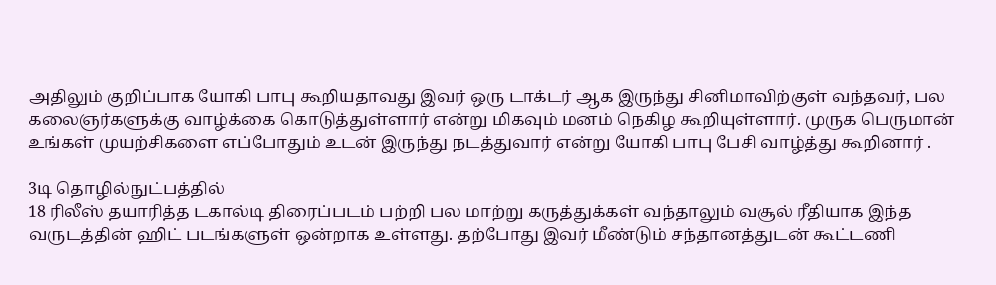அதிலும் குறிப்பாக யோகி பாபு கூறியதாவது இவர் ஒரு டாக்டர் ஆக இருந்து சினிமாவிற்குள் வந்தவர், பல கலைஞர்களுக்கு வாழ்க்கை கொடுத்துள்ளார் என்று மிகவும் மனம் நெகிழ கூறியுள்ளார். முருக பெருமான் உங்கள் முயற்சிகளை எப்போதும் உடன் இருந்து நடத்துவார் என்று யோகி பாபு பேசி வாழ்த்து கூறினார் .

3டி தொழில்நுட்பத்தில்
18 ரிலீஸ் தயாரித்த டகால்டி திரைப்படம் பற்றி பல மாற்று கருத்துக்கள் வந்தாலும் வசூல் ரீதியாக இந்த வருடத்தின் ஹிட் படங்களுள் ஒன்றாக உள்ளது. தற்போது இவர் மீண்டும் சந்தானத்துடன் கூட்டணி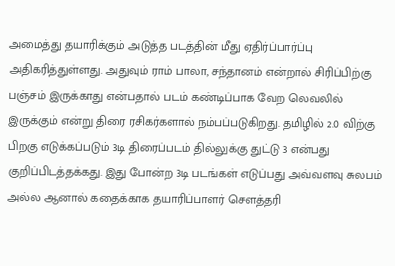அமைத்து தயாரிக்கும் அடுத்த படத்தின் மீது ஏதிர்ப்பார்ப்பு அதிகரித்துள்ளது. அதுவும் ராம் பாலா, சந்தானம் என்றால் சிரிப்பிற்கு பஞ்சம் இருக்காது என்பதால் படம் கண்டிப்பாக வேற லெவலில் இருக்கும் என்று திரை ரசிகர்களால் நம்பப்படுகிறது. தமிழில் 2.0 விற்கு பிறகு எடுக்கப்படும் 3டி திரைப்படம் தில்லுக்கு துட்டு 3 என்பது குறிப்பிடத்தக்கது. இது போன்ற 3டி படங்கள் எடுப்பது அவ்வளவு சுலபம் அல்ல ஆனால் கதைக்காக தயாரிப்பாளர் செளத்தரி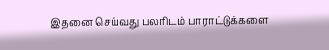இதனை செய்வது பலரிடம் பாராட்டுக்களை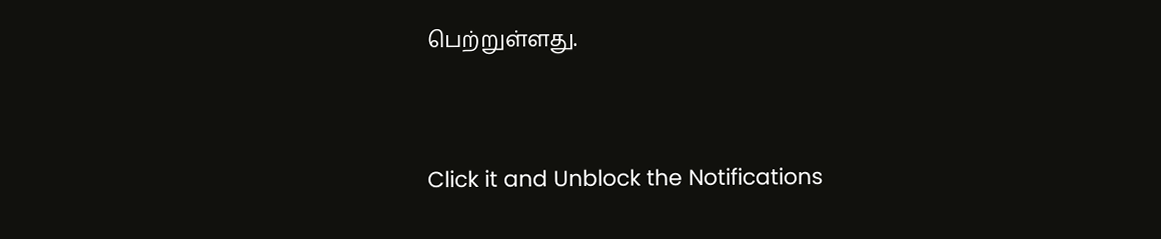பெற்றுள்ளது.


Click it and Unblock the Notifications